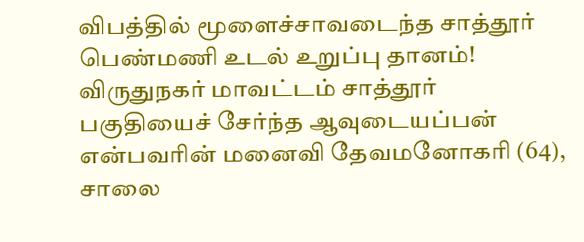விபத்தில் மூளைச்சாவடைந்த சாத்தூர் பெண்மணி உடல் உறுப்பு தானம்!
விருதுநகர் மாவட்டம் சாத்தூர் பகுதியைச் சேர்ந்த ஆவுடையப்பன் என்பவரின் மனைவி தேவமனோகரி (64), சாலை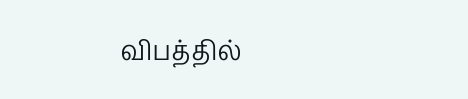விபத்தில்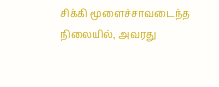சிக்கி மூளைச்சாவடைந்த நிலையில், அவரது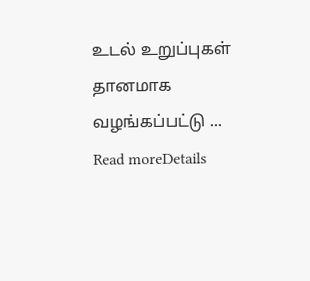உடல் உறுப்புகள் தானமாக வழங்கப்பட்டு ...
Read moreDetails